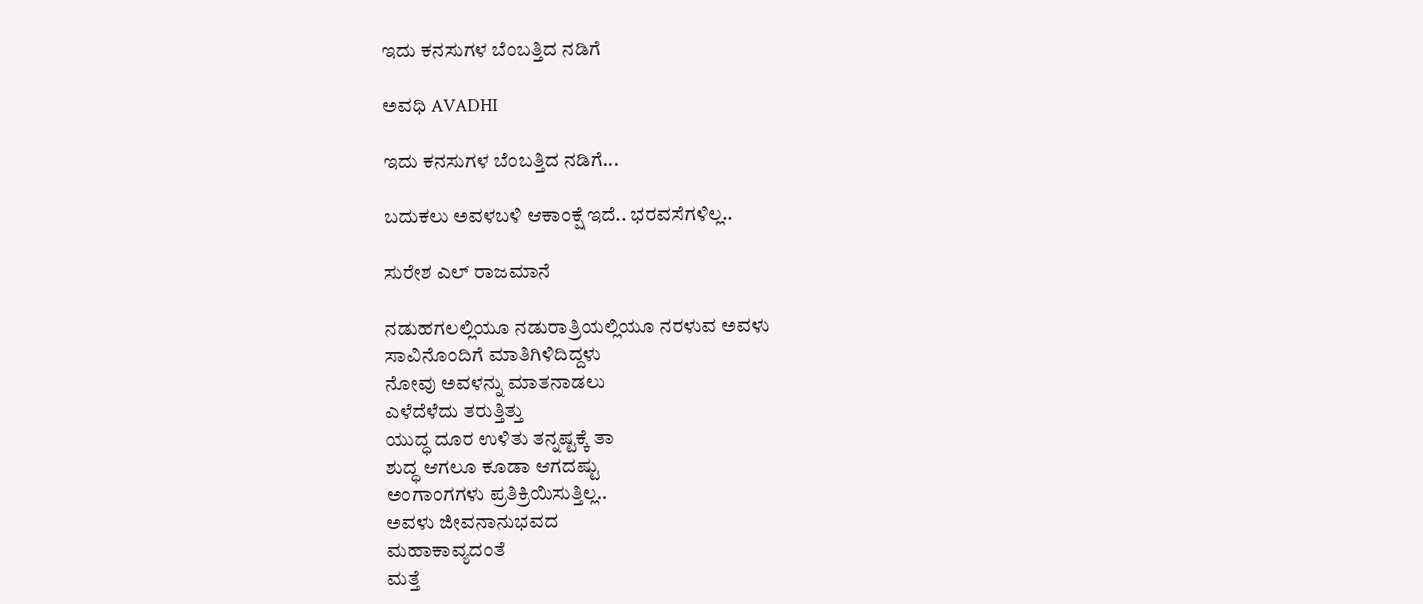ಇದು ಕನಸುಗಳ ಬೆಂಬತ್ತಿದ ನಡಿಗೆ‍

ಅವಧಿ AVADHI

ಇದು ಕನಸುಗಳ ಬೆಂಬತ್ತಿದ ನಡಿಗೆ...

ಬದುಕಲು ಅವಳಬಳಿ ಆಕಾಂಕ್ಷೆ ಇದೆ.. ಭರವಸೆಗಳಿಲ್ಲ..

ಸುರೇಶ ಎಲ್‌ ರಾಜಮಾನೆ

ನಡುಹಗಲಲ್ಲಿಯೂ ನಡುರಾತ್ರಿಯಲ್ಲಿಯೂ ನರಳುವ ಅವಳು
ಸಾವಿನೊಂದಿಗೆ ಮಾತಿಗಿಳಿದಿದ್ದಳು
ನೋವು ಅವಳನ್ನು ಮಾತನಾಡಲು
ಎಳೆದೆಳೆದು ತರುತ್ತಿತ್ತು
ಯುದ್ಧ ದೂರ ಉಳಿತು ತನ್ನಷ್ಟಕ್ಕೆ ತಾ
ಶುದ್ಧ ಆಗಲೂ ಕೂಡಾ ಆಗದಷ್ಟು
ಅಂಗಾಂಗಗಳು ಪ್ರತಿಕ್ರಿಯಿಸುತ್ತಿಲ್ಲ..
ಅವಳು ಜೀವನಾನುಭವದ
ಮಹಾಕಾವ್ಯದಂತೆ
ಮತ್ತೆ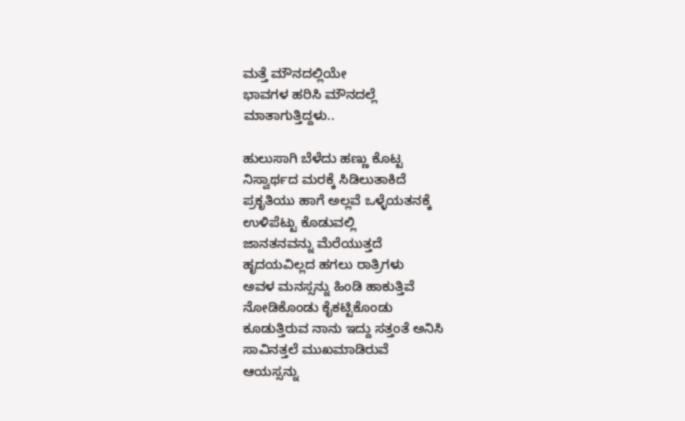ಮತ್ತೆ ಮೌನದಲ್ಲಿಯೇ
ಭಾವಗಳ ಹರಿಸಿ ಮೌನದಲ್ಲೆ
ಮಾತಾಗುತ್ತಿದ್ದಳು..

ಹುಲುಸಾಗಿ ಬೆಳೆದು ಹಣ್ಣು ಕೊಟ್ಟ
ನಿಸ್ವಾರ್ಥದ ಮರಕ್ಕೆ ಸಿಡಿಲುತಾಕಿದೆ
ಪ್ರಕೃತಿಯು ಹಾಗೆ ಅಲ್ಲವೆ ಒಳ್ಳೆಯತನಕ್ಕೆ
ಉಳಿಪೆಟ್ಟು ಕೊಡುವಲ್ಲಿ
ಜಾನತನವನ್ನು ಮೆರೆಯುತ್ತದೆ
ಹೃದಯವಿಲ್ಲದ ಹಗಲು ರಾತ್ರಿಗಳು
ಅವಳ ಮನಸ್ಸನ್ನು ಹಿಂಡಿ ಹಾಕುತ್ತಿವೆ
ನೋಡಿಕೊಂಡು ಕೈಕಟ್ಟಿಕೊಂಡು
ಕೂಡುತ್ತಿರುವ ನಾನು ಇದ್ದು ಸತ್ತಂತೆ ಅನಿಸಿ
ಸಾವಿನತ್ತಲೆ ಮುಖಮಾಡಿರುವೆ
ಆಯಸ್ಸನ್ನು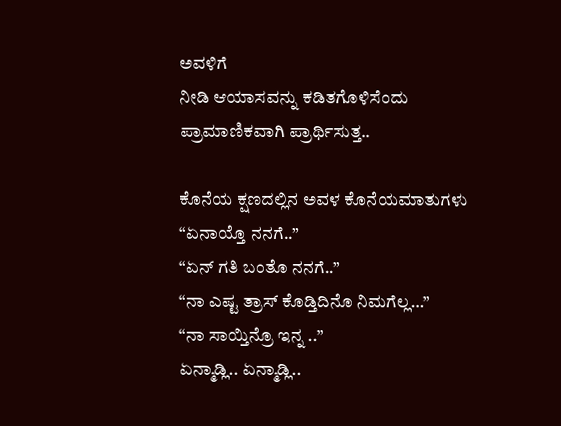ಅವಳಿಗೆ
ನೀಡಿ ಆಯಾಸವನ್ನು ಕಡಿತಗೊಳಿಸೆಂದು
ಪ್ರಾಮಾಣಿಕವಾಗಿ ಪ್ರಾರ್ಥಿಸುತ್ತ..

ಕೊನೆಯ ಕ್ಷಣದಲ್ಲಿನ ಅವಳ ಕೊನೆಯಮಾತುಗಳು
“ಏನಾಯ್ತೊ ನನಗೆ..”
“ಏನ್ ಗತಿ ಬಂತೊ ನನಗೆ..”
“ನಾ ಎಷ್ಟ ತ್ರಾಸ್ ಕೊಡ್ತಿದಿನೊ ನಿಮಗೆಲ್ಲ…”
“ನಾ ಸಾಯ್ತಿನ್ರೊ ಇನ್ನ ..”
ಏನ್ಮಾಡ್ಲಿ.. ಏನ್ಮಾಡ್ಲಿ..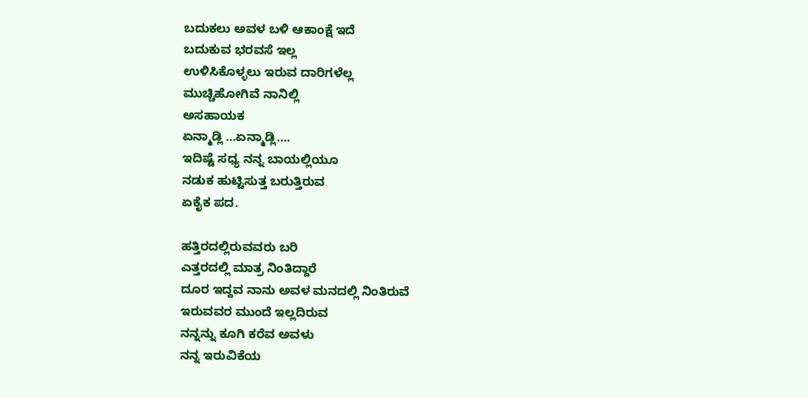ಬದುಕಲು ಅವಳ ಬಳಿ ಆಕಾಂಕ್ಷೆ ಇದೆ
ಬದುಕುವ ಭರವಸೆ ಇಲ್ಲ
ಉಳಿಸಿಕೊಳ್ಳಲು ಇರುವ ದಾರಿಗಳೆಲ್ಲ
ಮುಚ್ಚಿಹೋಗಿವೆ ನಾನಿಲ್ಲಿ
ಅಸಹಾಯಕ
ಏನ್ಮಾಡ್ಲಿ …ಏನ್ಮಾಡ್ಲಿ….
ಇದಿಷ್ಟೆ ಸಧ್ಯ ನನ್ನ ಬಾಯಲ್ಲಿಯೂ
ನಡುಕ ಹುಟ್ಟಿಸುತ್ತ ಬರುತ್ತಿರುವ
ಏಕೈಕ ಪದ.

ಹತ್ತಿರದಲ್ಲಿರುವವರು ಬರಿ
ಎತ್ತರದಲ್ಲಿ ಮಾತ್ರ ನಿಂತಿದ್ದಾರೆ
ದೂರ ಇದ್ದವ ನಾನು ಅವಳ ಮನದಲ್ಲಿ ನಿಂತಿರುವೆ
ಇರುವವರ ಮುಂದೆ ಇಲ್ಲದಿರುವ
ನನ್ನನ್ನು ಕೂಗಿ ಕರೆವ ಅವಳು
ನನ್ನ ಇರುವಿಕೆಯ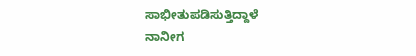ಸಾಭೀತುಪಡಿಸುತ್ತಿದ್ದಾಳೆ
ನಾನೀಗ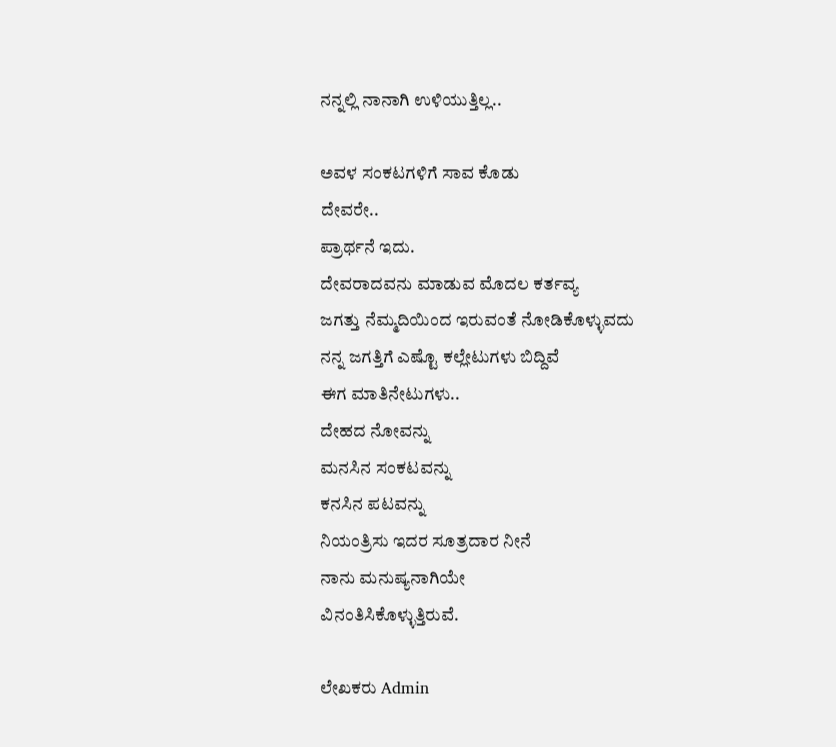ನನ್ನಲ್ಲಿ ನಾನಾಗಿ ಉಳಿಯುತ್ತಿಲ್ಲ..

ಅವಳ ಸಂಕಟಗಳಿಗೆ ಸಾವ ಕೊಡು
ದೇವರೇ..
ಪ್ರಾರ್ಥನೆ ಇದು.
ದೇವರಾದವನು ಮಾಡುವ ಮೊದಲ ಕರ್ತವ್ಯ
ಜಗತ್ತು ನೆಮ್ಮದಿಯಿಂದ ಇರುವಂತೆ ನೋಡಿಕೊಳ್ಳುವದು
ನನ್ನ ಜಗತ್ತಿಗೆ ಎಷ್ಟೊ ಕಲ್ಲೇಟುಗಳು ಬಿದ್ದಿವೆ
ಈಗ ಮಾತಿನೇಟುಗಳು..
ದೇಹದ ನೋವನ್ನು
ಮನಸಿನ ಸಂಕಟವನ್ನು
ಕನಸಿನ ಪಟವನ್ನು
ನಿಯಂತ್ರಿಸು ಇದರ ಸೂತ್ರದಾರ ನೀನೆ
ನಾನು ಮನುಷ್ಯನಾಗಿಯೇ
ವಿನಂತಿಸಿಕೊಳ್ಳುತ್ತಿರುವೆ.

ಲೇಖಕರು Admin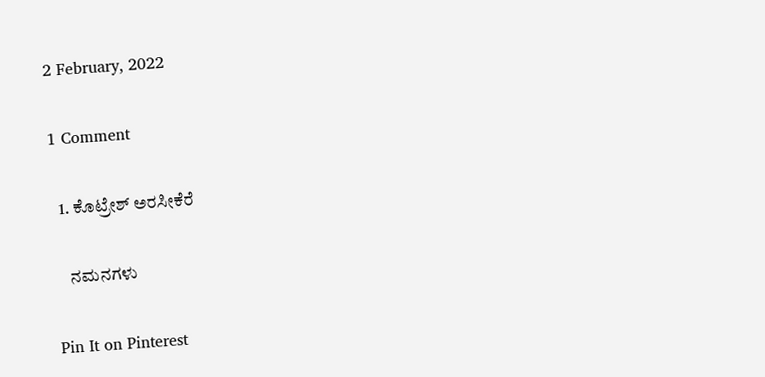2 February, 2022

1 Comment

  1. ಕೊಟ್ರೇಶ್ ಅರಸೀಕೆರೆ

    ನಮನಗಳು

Pin It on Pinterest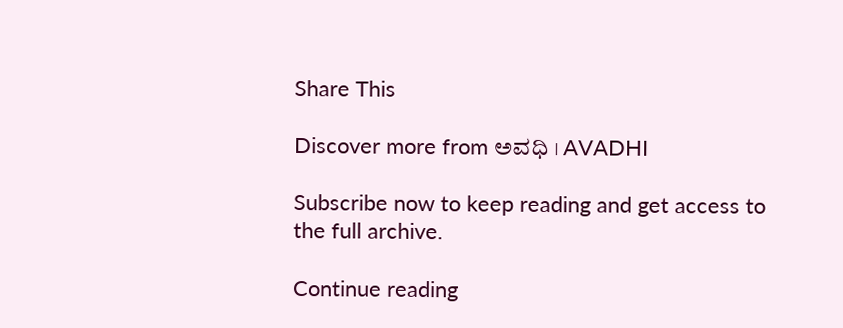Share This

Discover more from ಅವಧಿ । AVADHI

Subscribe now to keep reading and get access to the full archive.

Continue reading